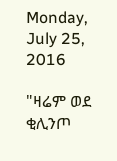Monday, July 25, 2016

"ዛሬም ወደ ቂሊንጦ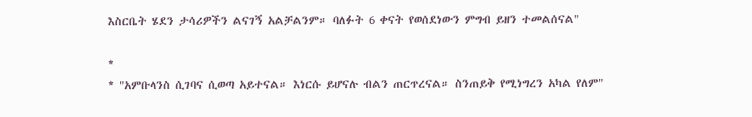እስርቤት ሄደን ታሳሪዎችን ልናገኝ አልቻልንም። ባለፉት 6 ቀናት የወሰደነውን ምግብ ይዘን ተመልሰናል"

*
* "አምቡላንስ ሲገባና ሲወጣ አይተናል። እነርሱ ይሆናሉ ብልን ጠርጥረናል። ስንጠይቅ የሚነግረን አካል የለም"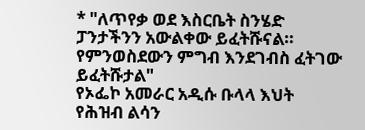* "ለጥየቃ ወደ እስርቤት ስንሄድ ፓንታችንን አውልቀው ይፈትሹናል። የምንወስደውን ምግብ እንደገብስ ፈትገው ይፈትሹታል"
የኦፌኮ አመራር አዲሱ ቡላላ እህት
የሕዝብ ልሳን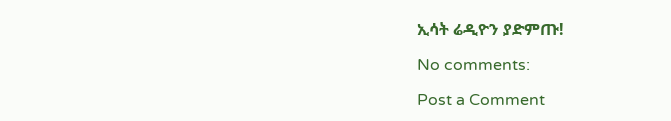ኢሳት ሬዲዮን ያድምጡ!

No comments:

Post a Comment